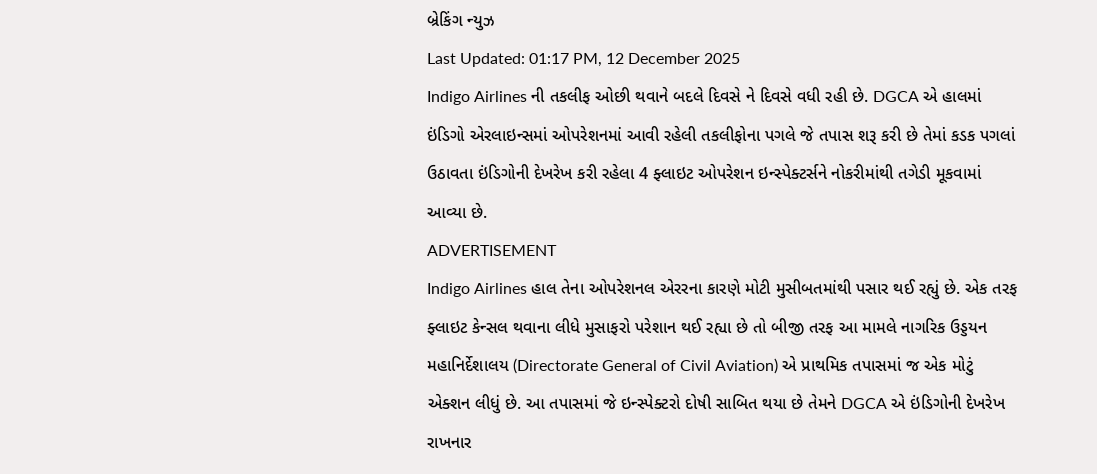બ્રેકિંગ ન્યુઝ
Last Updated: 01:17 PM, 12 December 2025
Indigo Airlines ની તકલીફ ઓછી થવાને બદલે દિવસે ને દિવસે વધી રહી છે. DGCA એ હાલમાં ઇંડિગો એરલાઇન્સમાં ઓપરેશનમાં આવી રહેલી તકલીફોના પગલે જે તપાસ શરૂ કરી છે તેમાં કડક પગલાં ઉઠાવતા ઇંડિગોની દેખરેખ કરી રહેલા 4 ફ્લાઇટ ઓપરેશન ઇન્સ્પેક્ટર્સને નોકરીમાંથી તગેડી મૂકવામાં આવ્યા છે.
ADVERTISEMENT
Indigo Airlines હાલ તેના ઓપરેશનલ એરરના કારણે મોટી મુસીબતમાંથી પસાર થઈ રહ્યું છે. એક તરફ ફ્લાઇટ કેન્સલ થવાના લીધે મુસાફરો પરેશાન થઈ રહ્યા છે તો બીજી તરફ આ મામલે નાગરિક ઉડ્ડયન મહાનિર્દેશાલય (Directorate General of Civil Aviation) એ પ્રાથમિક તપાસમાં જ એક મોટું એક્શન લીધું છે. આ તપાસમાં જે ઇન્સ્પેક્ટરો દોષી સાબિત થયા છે તેમને DGCA એ ઇંડિગોની દેખરેખ રાખનાર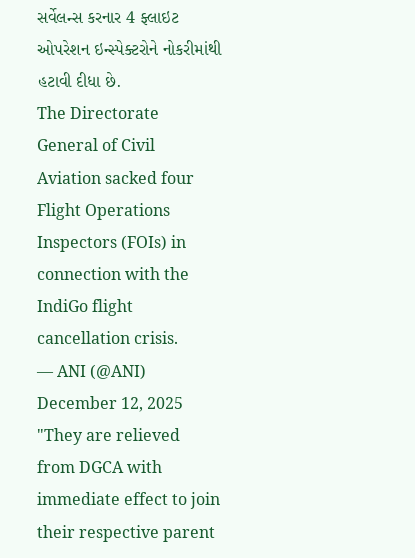સર્વેલન્સ કરનાર 4 ફ્લાઇટ ઓપરેશન ઇન્સ્પેક્ટરોને નોકરીમાંથી હટાવી દીધા છે.
The Directorate General of Civil Aviation sacked four Flight Operations Inspectors (FOIs) in connection with the IndiGo flight cancellation crisis.
— ANI (@ANI) December 12, 2025
"They are relieved from DGCA with immediate effect to join their respective parent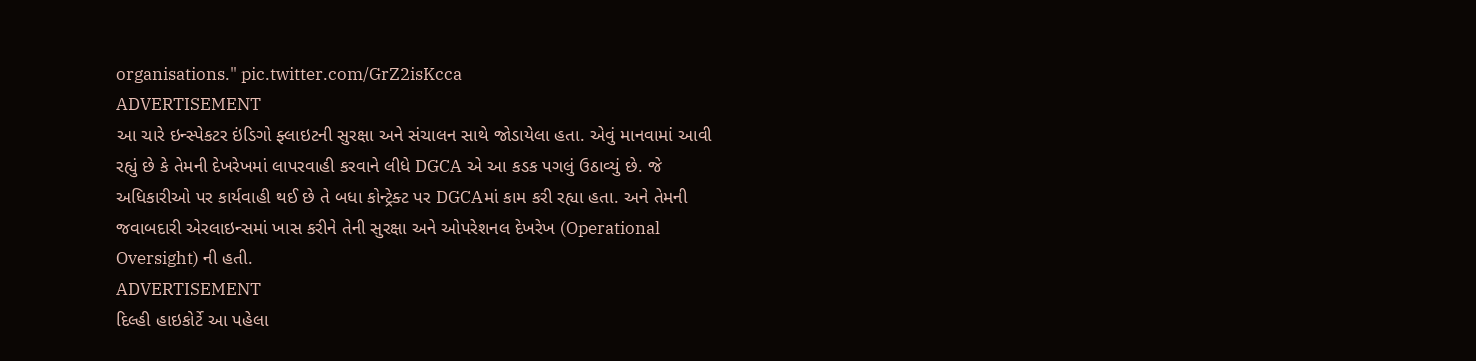organisations." pic.twitter.com/GrZ2isKcca
ADVERTISEMENT
આ ચારે ઇન્સ્પેકટર ઇંડિગો ફ્લાઇટની સુરક્ષા અને સંચાલન સાથે જોડાયેલા હતા. એવું માનવામાં આવી રહ્યું છે કે તેમની દેખરેખમાં લાપરવાહી કરવાને લીધે DGCA એ આ કડક પગલું ઉઠાવ્યું છે. જે અધિકારીઓ પર કાર્યવાહી થઈ છે તે બધા કોન્ટ્રેક્ટ પર DGCAમાં કામ કરી રહ્યા હતા. અને તેમની જવાબદારી એરલાઇન્સમાં ખાસ કરીને તેની સુરક્ષા અને ઓપરેશનલ દેખરેખ (Operational Oversight) ની હતી.
ADVERTISEMENT
દિલ્હી હાઇકોર્ટે આ પહેલા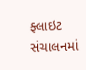ફ્લાઇટ સંચાલનમાં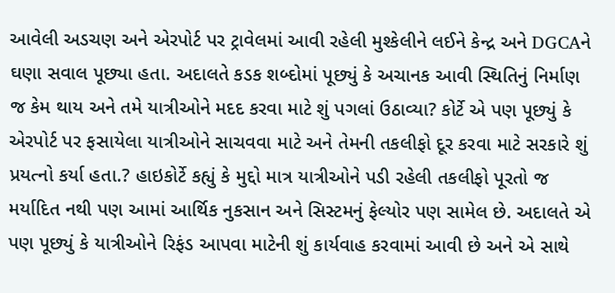આવેલી અડચણ અને એરપોર્ટ પર ટ્રાવેલમાં આવી રહેલી મુશ્કેલીને લઈને કેન્દ્ર અને DGCAને ઘણા સવાલ પૂછ્યા હતા. અદાલતે કડક શબ્દોમાં પૂછ્યું કે અચાનક આવી સ્થિતિનું નિર્માણ જ કેમ થાય અને તમે યાત્રીઓને મદદ કરવા માટે શું પગલાં ઉઠાવ્યા? કોર્ટે એ પણ પૂછ્યું કે એરપોર્ટ પર ફસાયેલા યાત્રીઓને સાચવવા માટે અને તેમની તકલીફો દૂર કરવા માટે સરકારે શું પ્રયત્નો કર્યા હતા.? હાઇકોર્ટે કહ્યું કે મુદ્દો માત્ર યાત્રીઓને પડી રહેલી તકલીફો પૂરતો જ મર્યાદિત નથી પણ આમાં આર્થિક નુકસાન અને સિસ્ટમનું ફેલ્યોર પણ સામેલ છે. અદાલતે એ પણ પૂછ્યું કે યાત્રીઓને રિફંડ આપવા માટેની શું કાર્યવાહ કરવામાં આવી છે અને એ સાથે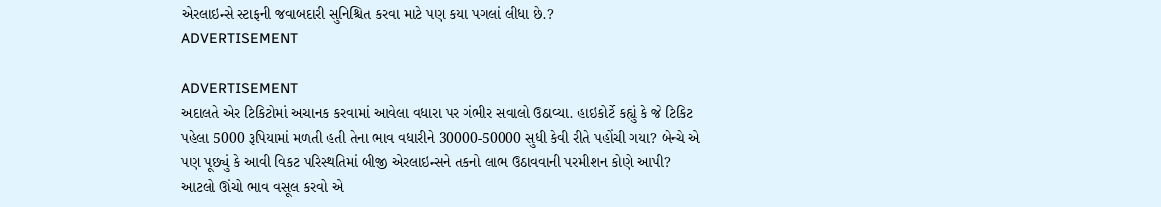એરલાઇન્સે સ્ટાફની જવાબદારી સુનિશ્ચિત કરવા માટે પણ કયા પગલાં લીધા છે.?
ADVERTISEMENT

ADVERTISEMENT
અદાલતે એર ટિકિટોમાં અચાનક કરવામાં આવેલા વધારા પર ગંભીર સવાલો ઉઠાવ્યા. હાઇકોર્ટે કહ્યું કે જે ટિકિટ પહેલા 5000 રૂપિયામાં મળતી હતી તેના ભાવ વધારીને 30000-50000 સુધી કેવી રીતે પહોંચી ગયા? બેન્ચે એ પણ પૂછ્યું કે આવી વિકટ પરિસ્થતિમાં બીજી એરલાઇન્સને તકનો લાભ ઉઠાવવાની પરમીશન કોણે આપી? આટલો ઊંચો ભાવ વસૂલ કરવો એ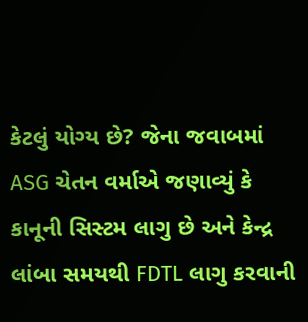કેટલું યોગ્ય છે? જેના જવાબમાં ASG ચેતન વર્માએ જણાવ્યું કે કાનૂની સિસ્ટમ લાગુ છે અને કેન્દ્ર લાંબા સમયથી FDTL લાગુ કરવાની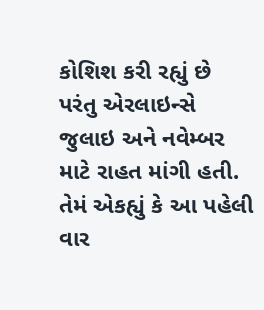કોશિશ કરી રહ્યું છે પરંતુ એરલાઇન્સે જુલાઇ અને નવેમ્બર માટે રાહત માંગી હતી. તેમં એકહ્યું કે આ પહેલી વાર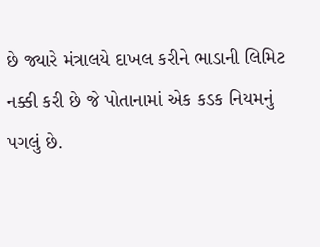છે જ્યારે મંત્રાલયે દાખલ કરીને ભાડાની લિમિટ નક્કી કરી છે જે પોતાનામાં એક કડક નિયમનું પગલું છે.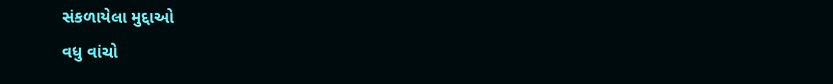સંકળાયેલા મુદ્દાઓ
વધુ વાંચો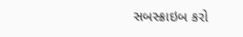સબસ્ક્રાઇબ કરો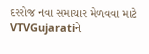દરરોજ નવા સમાચાર મેળવવા માટે VTVGujaratiને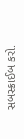સબસ્ક્રાઈબ કરો.